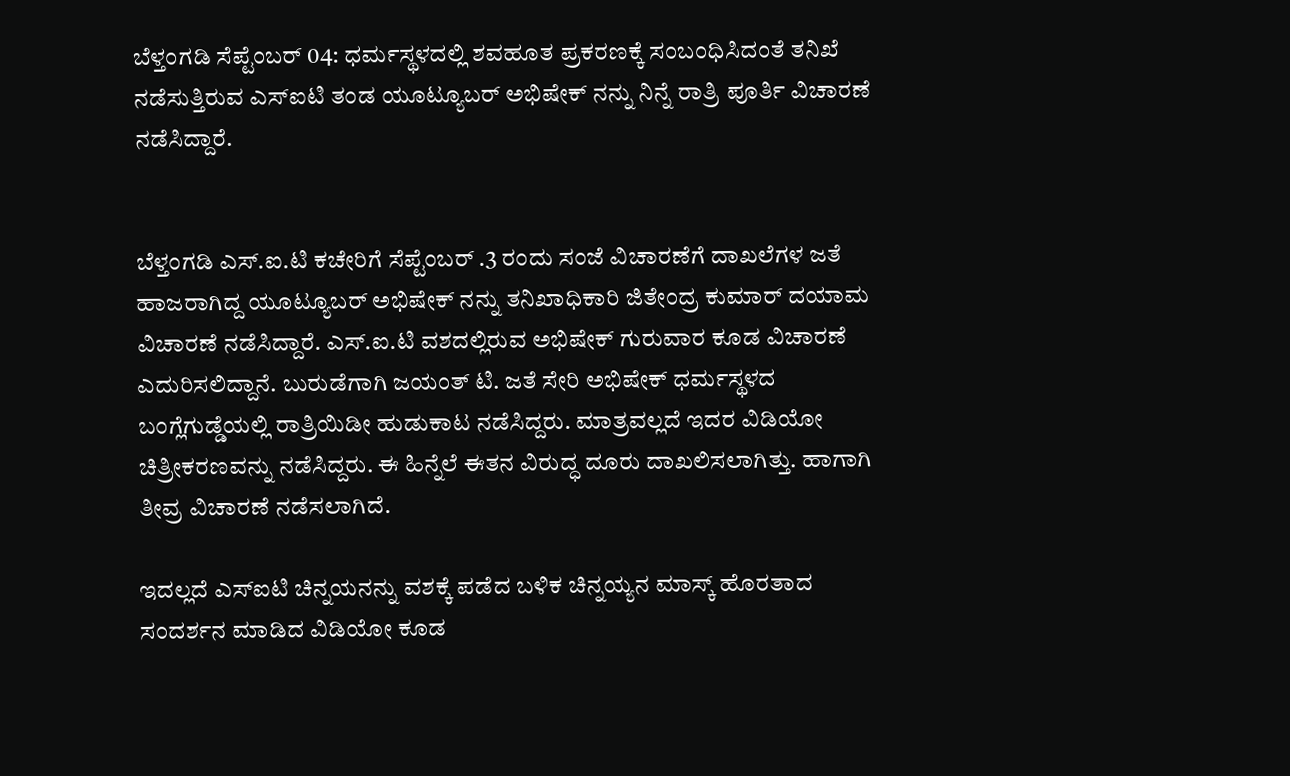ಬೆಳ್ತಂಗಡಿ ಸೆಪ್ಟೆಂಬರ್ 04: ಧರ್ಮಸ್ಥಳದಲ್ಲಿ ಶವಹೂತ ಪ್ರಕರಣಕ್ಕೆ ಸಂಬಂಧಿಸಿದಂತೆ ತನಿಖೆ ನಡೆಸುತ್ತಿರುವ ಎಸ್ಐಟಿ ತಂಡ ಯೂಟ್ಯೂಬರ್ ಅಭಿಷೇಕ್ ನನ್ನು ನಿನ್ನೆ ರಾತ್ರಿ ಪೂರ್ತಿ ವಿಚಾರಣೆ ನಡೆಸಿದ್ದಾರೆ.


ಬೆಳ್ತಂಗಡಿ ಎಸ್.ಐ.ಟಿ ಕಚೇರಿಗೆ ಸೆಪ್ಟೆಂಬರ್ .3 ರಂದು ಸಂಜೆ ವಿಚಾರಣೆಗೆ ದಾಖಲೆಗಳ ಜತೆ ಹಾಜರಾಗಿದ್ದ ಯೂಟ್ಯೂಬರ್ ಅಭಿಷೇಕ್ ನನ್ನು ತನಿಖಾಧಿಕಾರಿ ಜಿತೇಂದ್ರ ಕುಮಾರ್ ದಯಾಮ ವಿಚಾರಣೆ ನಡೆಸಿದ್ದಾರೆ. ಎಸ್.ಐ.ಟಿ ವಶದಲ್ಲಿರುವ ಅಭಿಷೇಕ್ ಗುರುವಾರ ಕೂಡ ವಿಚಾರಣೆ ಎದುರಿಸಲಿದ್ದಾನೆ. ಬುರುಡೆಗಾಗಿ ಜಯಂತ್ ಟಿ. ಜತೆ ಸೇರಿ ಅಭಿಷೇಕ್ ಧರ್ಮಸ್ಥಳದ ಬಂಗ್ಲೆಗುಡ್ಡೆಯಲ್ಲಿ ರಾತ್ರಿಯಿಡೀ ಹುಡುಕಾಟ ನಡೆಸಿದ್ದರು‌. ಮಾತ್ರವಲ್ಲದೆ ಇದರ ವಿಡಿಯೋ ಚಿತ್ರೀಕರಣವನ್ನು ನಡೆಸಿದ್ದರು. ಈ ಹಿನ್ನೆಲೆ ಈತನ ವಿರುದ್ಧ ದೂರು ದಾಖಲಿಸಲಾಗಿತ್ತು. ಹಾಗಾಗಿ ತೀವ್ರ ವಿಚಾರಣೆ ನಡೆಸಲಾಗಿದೆ.

ಇದಲ್ಲದೆ ಎಸ್ಐಟಿ ಚಿನ್ನಯನನ್ನು ವಶಕ್ಕೆ ಪಡೆದ ಬಳಿಕ ಚಿನ್ನಯ್ಯನ ಮಾಸ್ಕ್ ಹೊರತಾದ ಸಂದರ್ಶನ ಮಾಡಿದ ವಿಡಿಯೋ ಕೂಡ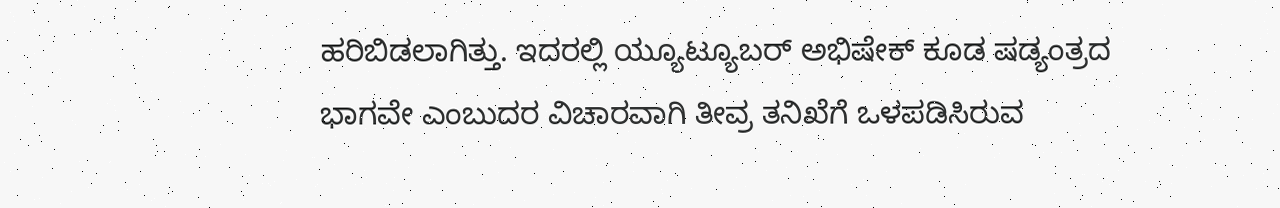ಹರಿಬಿಡಲಾಗಿತ್ತು. ಇದರಲ್ಲಿ ಯ್ಯೂಟ್ಯೂಬರ್ ಅಭಿಷೇಕ್ ಕೂಡ ಷಡ್ಯಂತ್ರದ ಭಾಗವೇ ಎಂಬುದರ ವಿಚಾರವಾಗಿ ತೀವ್ರ ತನಿಖೆಗೆ ಒಳಪಡಿಸಿರುವ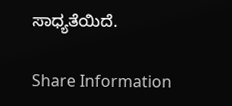ಸಾಧ್ಯತೆಯಿದೆ.

Share Information